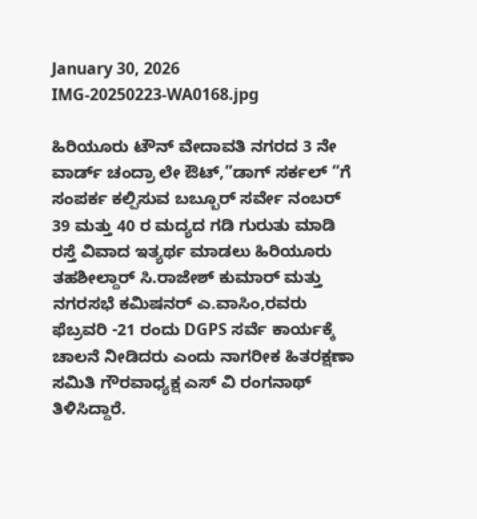January 30, 2026
IMG-20250223-WA0168.jpg

ಹಿರಿಯೂರು ಟೌನ್ ವೇದಾವತಿ ನಗರದ 3 ನೇ ವಾರ್ಡ್ ಚಂದ್ರಾ ಲೇ ಔಟ್,”ಡಾಗ್ ಸರ್ಕಲ್ “ಗೆ ಸಂಪರ್ಕ ಕಲ್ಪಿಸುವ ಬಬ್ಬೂರ್ ಸರ್ವೇ ನಂಬರ್ 39 ಮತ್ತು 40 ರ ಮದ್ಯದ ಗಡಿ ಗುರುತು ಮಾಡಿ ರಸ್ತೆ ವಿವಾದ ಇತ್ಯರ್ಥ ಮಾಡಲು ಹಿರಿಯೂರು ತಹಶೀಲ್ದಾರ್ ಸಿ.ರಾಜೇಶ್ ಕುಮಾರ್ ಮತ್ತು ನಗರಸಭೆ ಕಮಿಷನರ್ ಎ.ವಾಸಿಂ,ರವರು ಫೆಬ್ರವರಿ -21 ರಂದು DGPS ಸರ್ವೆ ಕಾರ್ಯಕ್ಕೆ ಚಾಲನೆ ನೀಡಿದರು ಎಂದು ನಾಗರೀಕ ಹಿತರಕ್ಷಣಾ ಸಮಿತಿ ಗೌರವಾಧ್ಯಕ್ಷ ಎಸ್ ವಿ ರಂಗನಾಥ್ ತಿಳಿಸಿದ್ದಾರೆ.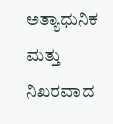ಅತ್ಯಾಧುನಿಕ ಮತ್ತು ನಿಖರವಾದ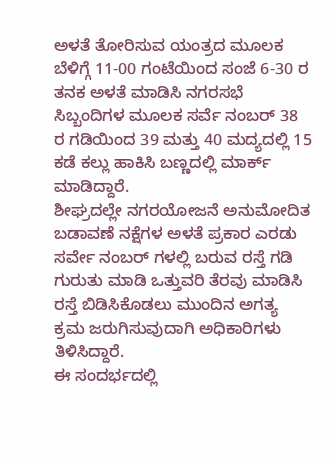ಅಳತೆ ತೋರಿಸುವ ಯಂತ್ರದ ಮೂಲಕ ಬೆಳಿಗ್ಗೆ 11-00 ಗಂಟೆಯಿಂದ ಸಂಜೆ 6-30 ರ ತನಕ ಅಳತೆ ಮಾಡಿಸಿ ನಗರಸಭೆ ಸಿಬ್ಬಂದಿಗಳ ಮೂಲಕ ಸರ್ವೆ ನಂಬರ್ 38 ರ ಗಡಿಯಿಂದ 39 ಮತ್ತು 40 ಮದ್ಯದಲ್ಲಿ 15 ಕಡೆ ಕಲ್ಲು ಹಾಕಿಸಿ ಬಣ್ಣದಲ್ಲಿ ಮಾರ್ಕ್ ಮಾಡಿದ್ದಾರೆ.
ಶೀಘ್ರದಲ್ಲೇ ನಗರಯೋಜನೆ ಅನುಮೋದಿತ ಬಡಾವಣೆ ನಕ್ಷೆಗಳ ಅಳತೆ ಪ್ರಕಾರ ಎರಡು ಸರ್ವೇ ನಂಬರ್ ಗಳಲ್ಲಿ ಬರುವ ರಸ್ತೆ ಗಡಿ ಗುರುತು ಮಾಡಿ ಒತ್ತುವರಿ ತೆರವು ಮಾಡಿಸಿ ರಸ್ತೆ ಬಿಡಿಸಿಕೊಡಲು ಮುಂದಿನ ಅಗತ್ಯ ಕ್ರಮ ಜರುಗಿಸುವುದಾಗಿ ಅಧಿಕಾರಿಗಳು ತಿಳಿಸಿದ್ದಾರೆ.
ಈ ಸಂದರ್ಭದಲ್ಲಿ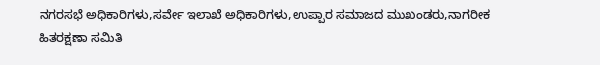ನಗರಸಭೆ ಅಧಿಕಾರಿಗಳು,ಸರ್ವೇ ಇಲಾಖೆ ಅಧಿಕಾರಿಗಳು,ಉಪ್ಪಾರ ಸಮಾಜದ ಮುಖಂಡರು,ನಾಗರೀಕ ಹಿತರಕ್ಷಣಾ ಸಮಿತಿ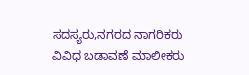ಸದಸ್ಯರು,ನಗರದ ನಾಗರಿಕರು ವಿವಿಧ ಬಡಾವಣೆ ಮಾಲೀಕರು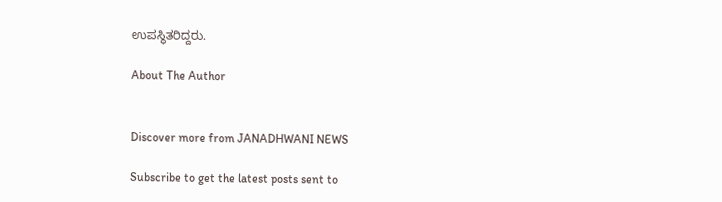ಉಪಸ್ಥಿತರಿದ್ದರು.

About The Author


Discover more from JANADHWANI NEWS

Subscribe to get the latest posts sent to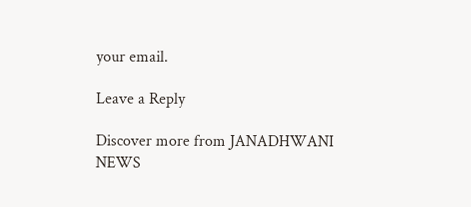your email.

Leave a Reply

Discover more from JANADHWANI NEWS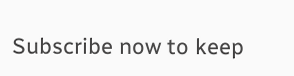Subscribe now to keep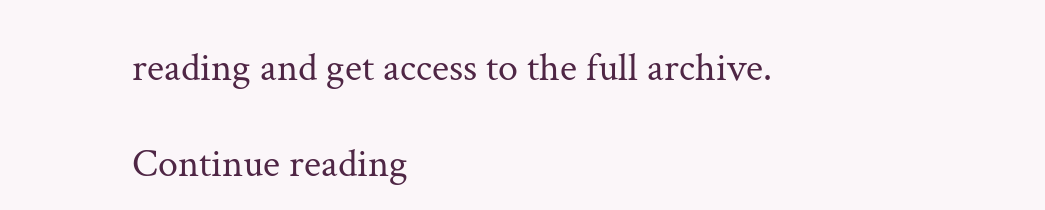reading and get access to the full archive.

Continue reading